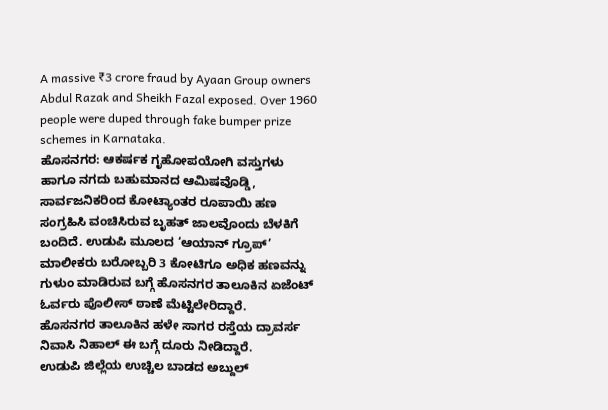A massive ₹3 crore fraud by Ayaan Group owners Abdul Razak and Sheikh Fazal exposed. Over 1960 people were duped through fake bumper prize schemes in Karnataka.
ಹೊಸನಗರ: ಆಕರ್ಷಕ ಗೃಹೋಪಯೋಗಿ ವಸ್ತುಗಳು ಹಾಗೂ ನಗದು ಬಹುಮಾನದ ಆಮಿಷವೊಡ್ಡಿ, ಸಾರ್ವಜನಿಕರಿಂದ ಕೋಟ್ಯಾಂತರ ರೂಪಾಯಿ ಹಣ ಸಂಗ್ರಹಿಸಿ ವಂಚಿಸಿರುವ ಬೃಹತ್ ಜಾಲವೊಂದು ಬೆಳಕಿಗೆ ಬಂದಿದೆ. ಉಡುಪಿ ಮೂಲದ ‘ಆಯಾನ್ ಗ್ರೂಪ್’ ಮಾಲೀಕರು ಬರೋಬ್ಬರಿ 3 ಕೋಟಿಗೂ ಅಧಿಕ ಹಣವನ್ನು ಗುಳುಂ ಮಾಡಿರುವ ಬಗ್ಗೆ ಹೊಸನಗರ ತಾಲೂಕಿನ ಏಜೆಂಟ್ ಓರ್ವರು ಪೊಲೀಸ್ ಠಾಣೆ ಮೆಟ್ಟಿಲೇರಿದ್ದಾರೆ.
ಹೊಸನಗರ ತಾಲೂಕಿನ ಹಳೇ ಸಾಗರ ರಸ್ತೆಯ ದ್ರಾವರ್ಸ ನಿವಾಸಿ ನಿಹಾಲ್ ಈ ಬಗ್ಗೆ ದೂರು ನೀಡಿದ್ದಾರೆ.
ಉಡುಪಿ ಜಿಲ್ಲೆಯ ಉಚ್ಚಿಲ ಬಾಡದ ಅಬ್ದುಲ್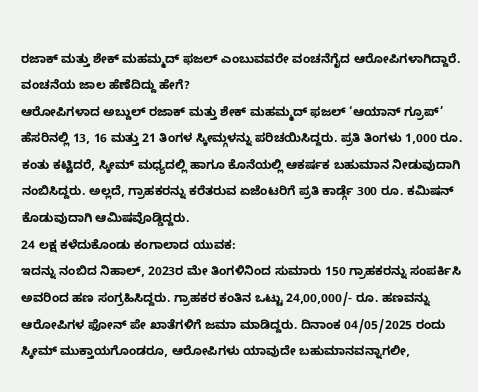ರಜಾಕ್ ಮತ್ತು ಶೇಕ್ ಮಹಮ್ಮದ್ ಫಜಲ್ ಎಂಬುವವರೇ ವಂಚನೆಗೈದ ಆರೋಪಿಗಳಾಗಿದ್ದಾರೆ.
ವಂಚನೆಯ ಜಾಲ ಹೆಣೆದಿದ್ದು ಹೇಗೆ?
ಆರೋಪಿಗಳಾದ ಅಬ್ದುಲ್ ರಜಾಕ್ ಮತ್ತು ಶೇಕ್ ಮಹಮ್ಮದ್ ಫಜಲ್ ‘ಆಯಾನ್ ಗ್ರೂಪ್’ ಹೆಸರಿನಲ್ಲಿ 13, 16 ಮತ್ತು 21 ತಿಂಗಳ ಸ್ಕೀಮ್ಗಳನ್ನು ಪರಿಚಯಿಸಿದ್ದರು. ಪ್ರತಿ ತಿಂಗಳು 1,000 ರೂ. ಕಂತು ಕಟ್ಟಿದರೆ, ಸ್ಕೀಮ್ ಮಧ್ಯದಲ್ಲಿ ಹಾಗೂ ಕೊನೆಯಲ್ಲಿ ಆಕರ್ಷಕ ಬಹುಮಾನ ನೀಡುವುದಾಗಿ ನಂಬಿಸಿದ್ದರು. ಅಲ್ಲದೆ, ಗ್ರಾಹಕರನ್ನು ಕರೆತರುವ ಏಜೆಂಟರಿಗೆ ಪ್ರತಿ ಕಾರ್ಡ್ಗೆ 300 ರೂ. ಕಮಿಷನ್ ಕೊಡುವುದಾಗಿ ಆಮಿಷವೊಡ್ಡಿದ್ದರು.
24 ಲಕ್ಷ ಕಳೆದುಕೊಂಡು ಕಂಗಾಲಾದ ಯುವಕ:
ಇದನ್ನು ನಂಬಿದ ನಿಹಾಲ್, 2023ರ ಮೇ ತಿಂಗಳಿನಿಂದ ಸುಮಾರು 150 ಗ್ರಾಹಕರನ್ನು ಸಂಪರ್ಕಿಸಿ ಅವರಿಂದ ಹಣ ಸಂಗ್ರಹಿಸಿದ್ದರು. ಗ್ರಾಹಕರ ಕಂತಿನ ಒಟ್ಟು 24,00,000/- ರೂ. ಹಣವನ್ನು ಆರೋಪಿಗಳ ಫೋನ್ ಪೇ ಖಾತೆಗಳಿಗೆ ಜಮಾ ಮಾಡಿದ್ದರು. ದಿನಾಂಕ 04/05/2025 ರಂದು ಸ್ಕೀಮ್ ಮುಕ್ತಾಯಗೊಂಡರೂ, ಆರೋಪಿಗಳು ಯಾವುದೇ ಬಹುಮಾನವನ್ನಾಗಲೀ,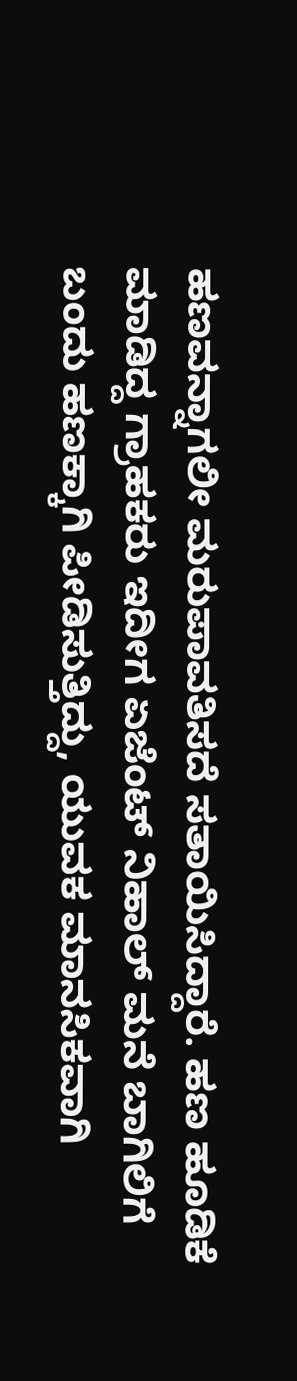ಹಣವನ್ನಾಗಲೀ ಮರುಪಾವತಿಸದೆ ಸತಾಯಿಸಿದ್ದಾರೆ. ಹಣ ಹೂಡಿಕೆ ಮಾಡಿದ್ದ ಗ್ರಾಹಕರು ಇದೀಗ ಏಜೆಂಟ್ ನಿಹಾಲ್ ಮನೆ ಬಾಗಿಲಿಗೆ ಬಂದು ಹಣಕ್ಕಾಗಿ ಪೀಡಿಸುತ್ತಿದ್ದು, ಯುವಕ ಮಾನಸಿಕವಾಗಿ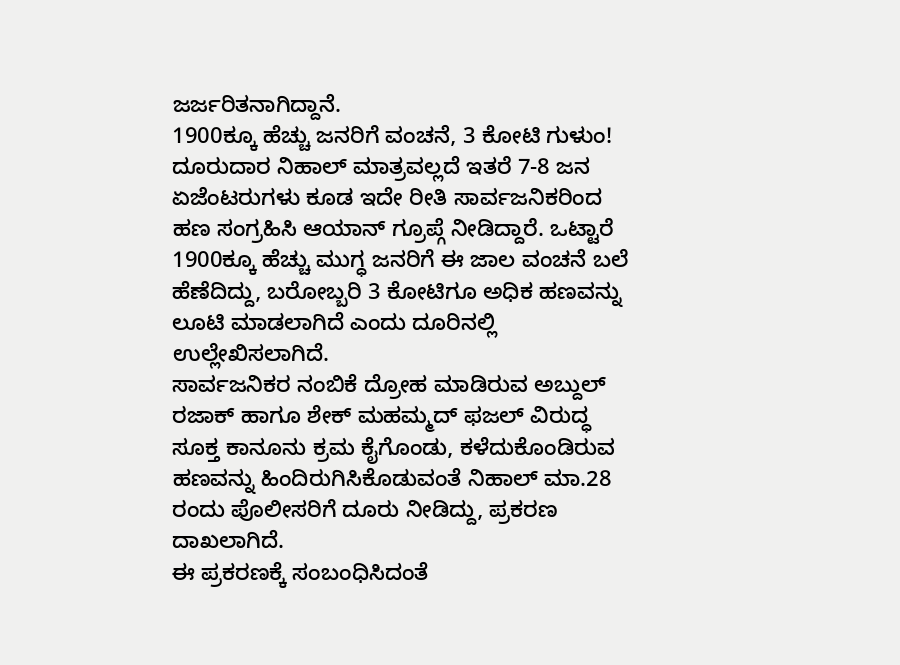ಜರ್ಜರಿತನಾಗಿದ್ದಾನೆ.
1900ಕ್ಕೂ ಹೆಚ್ಚು ಜನರಿಗೆ ವಂಚನೆ, 3 ಕೋಟಿ ಗುಳುಂ!
ದೂರುದಾರ ನಿಹಾಲ್ ಮಾತ್ರವಲ್ಲದೆ ಇತರೆ 7-8 ಜನ ಏಜೆಂಟರುಗಳು ಕೂಡ ಇದೇ ರೀತಿ ಸಾರ್ವಜನಿಕರಿಂದ ಹಣ ಸಂಗ್ರಹಿಸಿ ಆಯಾನ್ ಗ್ರೂಪ್ಗೆ ನೀಡಿದ್ದಾರೆ. ಒಟ್ಟಾರೆ 1900ಕ್ಕೂ ಹೆಚ್ಚು ಮುಗ್ಧ ಜನರಿಗೆ ಈ ಜಾಲ ವಂಚನೆ ಬಲೆ ಹೆಣೆದಿದ್ದು, ಬರೋಬ್ಬರಿ 3 ಕೋಟಿಗೂ ಅಧಿಕ ಹಣವನ್ನು ಲೂಟಿ ಮಾಡಲಾಗಿದೆ ಎಂದು ದೂರಿನಲ್ಲಿ ಉಲ್ಲೇಖಿಸಲಾಗಿದೆ.
ಸಾರ್ವಜನಿಕರ ನಂಬಿಕೆ ದ್ರೋಹ ಮಾಡಿರುವ ಅಬ್ದುಲ್ ರಜಾಕ್ ಹಾಗೂ ಶೇಕ್ ಮಹಮ್ಮದ್ ಫಜಲ್ ವಿರುದ್ಧ ಸೂಕ್ತ ಕಾನೂನು ಕ್ರಮ ಕೈಗೊಂಡು, ಕಳೆದುಕೊಂಡಿರುವ ಹಣವನ್ನು ಹಿಂದಿರುಗಿಸಿಕೊಡುವಂತೆ ನಿಹಾಲ್ ಮಾ.28 ರಂದು ಪೊಲೀಸರಿಗೆ ದೂರು ನೀಡಿದ್ದು, ಪ್ರಕರಣ ದಾಖಲಾಗಿದೆ.
ಈ ಪ್ರಕರಣಕ್ಕೆ ಸಂಬಂಧಿಸಿದಂತೆ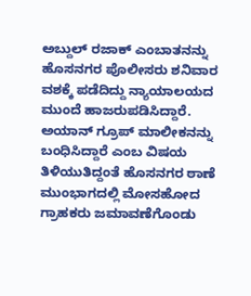ಅಬ್ದುಲ್ ರಜಾಕ್ ಎಂಬಾತನನ್ನು ಹೊಸನಗರ ಪೊಲೀಸರು ಶನಿವಾರ ವಶಕ್ಕೆ ಪಡೆದಿದ್ದು ನ್ಯಾಯಾಲಯದ ಮುಂದೆ ಹಾಜರುಪಡಿಸಿದ್ದಾರೆ.
ಅಯಾನ್ ಗ್ರೂಪ್ ಮಾಲೀಕನನ್ನು ಬಂಧಿಸಿದ್ದಾರೆ ಎಂಬ ವಿಷಯ ತಿಳಿಯುತಿದ್ದಂತೆ ಹೊಸನಗರ ಠಾಣೆ ಮುಂಭಾಗದಲ್ಲಿ ಮೋಸಹೋದ ಗ್ರಾಹಕರು ಜಮಾವಣೆಗೊಂಡು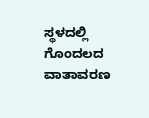ಸ್ಥಳದಲ್ಲಿ ಗೊಂದಲದ ವಾತಾವರಣ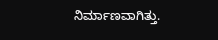ನಿರ್ಮಾಣವಾಗಿತ್ತು.